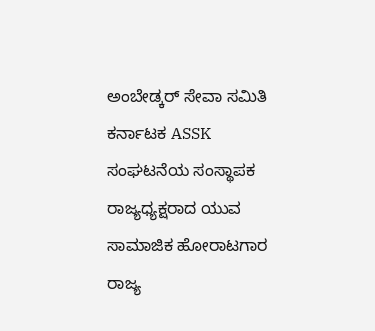ಅಂಬೇಡ್ಕರ್ ಸೇವಾ ಸಮಿತಿ ಕರ್ನಾಟಕ ASSK ಸಂಘಟನೆಯ ಸಂಸ್ಥಾಪಕ ರಾಜ್ಯಧ್ಯಕ್ಷರಾದ ಯುವ ಸಾಮಾಜಿಕ ಹೋರಾಟಗಾರ ರಾಜ್ಯ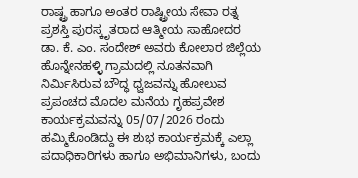ರಾಷ್ಟ್ರ ಹಾಗೂ ಅಂತರ ರಾಷ್ಟ್ರೀಯ ಸೇವಾ ರತ್ನ ಪ್ರಶಸ್ತಿ ಪುರಸ್ಕೃತರಾದ ಆತ್ಮೀಯ ಸಾಹೋದರ ಡಾ. ಕೆ. ಎಂ. ಸಂದೇಶ್ ಅವರು ಕೋಲಾರ ಜಿಲ್ಲೆಯ ಹೊನ್ನೇನಹಳ್ಳಿ ಗ್ರಾಮದಲ್ಲಿ ನೂತನವಾಗಿ ನಿರ್ಮಿಸಿರುವ ಬೌದ್ಧ ಧ್ವಜವನ್ನು ಹೋಲುವ ಪ್ರಪಂಚದ ಮೊದಲ ಮನೆಯ ಗೃಹಪ್ರವೇಶ ಕಾರ್ಯಕ್ರಮವನ್ನು 05/07/2026 ರಂದು ಹಮ್ಮಿಕೊಂಡಿದ್ದು ಈ ಶುಭ ಕಾರ್ಯಕ್ರಮಕ್ಕೆ ಎಲ್ಲಾ ಪದಾಧಿಕಾರಿಗಳು ಹಾಗೂ ಅಭಿಮಾನಿಗಳು, ಬಂದು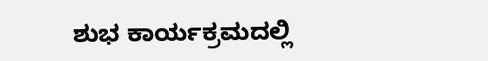ಶುಭ ಕಾರ್ಯಕ್ರಮದಲ್ಲಿ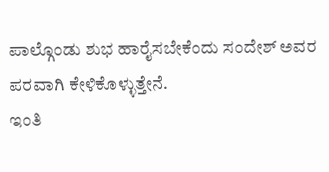ಪಾಲ್ಗೊಂಡು ಶುಭ ಹಾರೈಸಬೇಕೆಂದು ಸಂದೇಶ್ ಅವರ ಪರವಾಗಿ ಕೇಳಿಕೊಳ್ಳುತ್ತೇನೆ.
ಇಂತಿ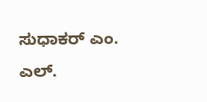ಸುಧಾಕರ್ ಎಂ. ಎಲ್.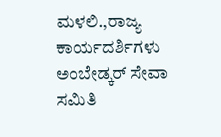ಮಳಲಿ.,ರಾಜ್ಯ ಕಾರ್ಯದರ್ಶಿಗಳು ಅಂಬೇಡ್ಕರ್ ಸೇವಾ ಸಮಿತಿ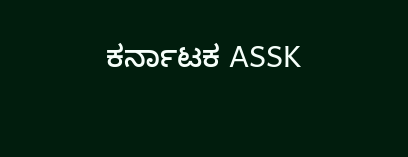ಕರ್ನಾಟಕ ASSK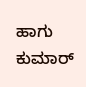ಹಾಗು ಕುಮಾರ್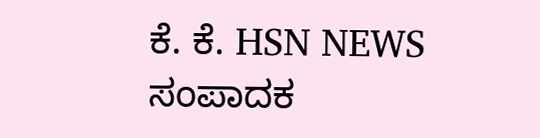ಕೆ. ಕೆ. HSN NEWS ಸಂಪಾದಕ